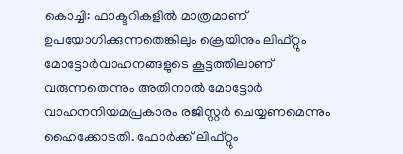കൊച്ചി: ഫാക്ടറികളിൽ മാത്രമാണ് ഉപയോഗിക്കുന്നതെങ്കിലും ക്രെയിനും ലിഫ്റ്റും മോട്ടോർവാഹനങ്ങളുടെ കൂട്ടത്തിലാണ് വരുന്നതെന്നും അതിനാൽ മോട്ടോർ വാഹനനിയമപ്രകാരം രജിസ്റ്റർ ചെയ്യണമെന്നും ഹൈക്കോടതി. ഫോർക്ക് ലിഫ്റ്റും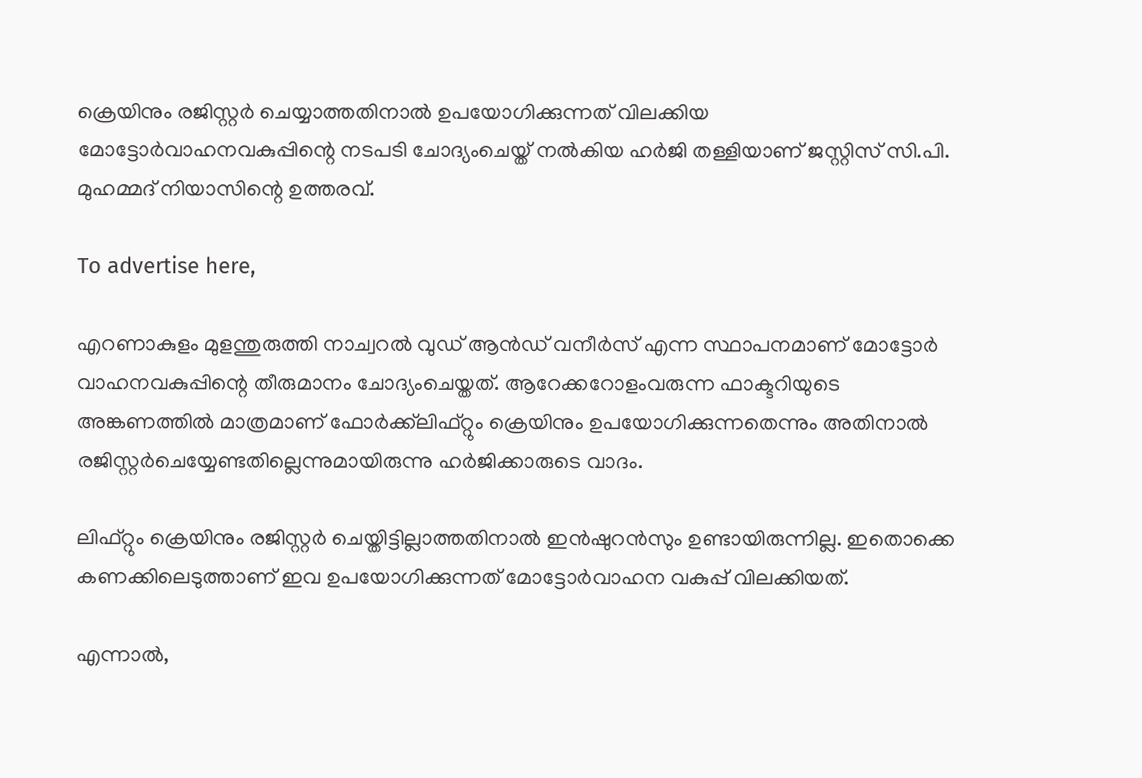ക്രെയിനും രജിസ്റ്റർ ചെയ്യാത്തതിനാൽ ഉപയോഗിക്കുന്നത് വിലക്കിയ മോട്ടോർവാഹനവകുപ്പിന്റെ നടപടി ചോദ്യംചെയ്ത് നൽകിയ ഹർജി തള്ളിയാണ് ജസ്റ്റിസ് സി.പി. മുഹമ്മദ് നിയാസിന്റെ ഉത്തരവ്.

To advertise here,

എറണാകുളം മുളന്തുരുത്തി നാച്വറൽ വുഡ് ആൻഡ് വനീർസ് എന്ന സ്ഥാപനമാണ് മോട്ടോർ വാഹനവകുപ്പിന്റെ തീരുമാനം ചോദ്യംചെയ്തത്. ആറേക്കറോളംവരുന്ന ഫാക്ടറിയുടെ അങ്കണത്തിൽ മാത്രമാണ് ഫോർക്ക്‌ലിഫ്റ്റും ക്രെയിനും ഉപയോഗിക്കുന്നതെന്നും അതിനാൽ രജിസ്റ്റർചെയ്യേണ്ടതില്ലെന്നുമായിരുന്നു ഹർജിക്കാരുടെ വാദം.

ലിഫ്റ്റും ക്രെയിനും രജിസ്റ്റർ ചെയ്തിട്ടില്ലാത്തതിനാൽ ഇൻഷുറൻസും ഉണ്ടായിരുന്നില്ല. ഇതൊക്കെ കണക്കിലെടുത്താണ് ഇവ ഉപയോഗിക്കുന്നത് മോട്ടോർവാഹന വകുപ്പ് വിലക്കിയത്.

എന്നാൽ,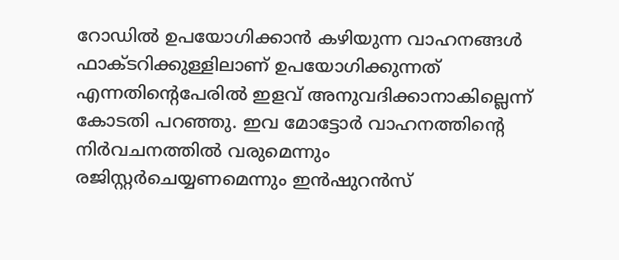റോഡിൽ ഉപയോഗിക്കാൻ കഴിയുന്ന വാഹനങ്ങൾ ഫാക്ടറിക്കുള്ളിലാണ് ഉപയോഗിക്കുന്നത് എന്നതിന്റെപേരിൽ ഇളവ് അനുവദിക്കാനാകില്ലെന്ന് കോടതി പറഞ്ഞു. ഇവ മോട്ടോർ വാഹനത്തിന്റെ നിർവചനത്തിൽ വരുമെന്നും രജിസ്റ്റർചെയ്യണമെന്നും ഇൻഷുറൻസ്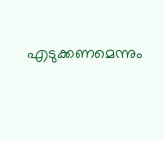എടുക്കണമെന്നും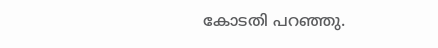കോടതി പറഞ്ഞു.